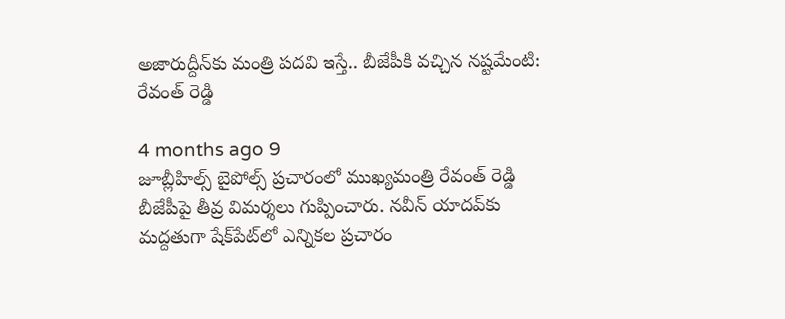అజారుద్దీన్‌కు మంత్రి పదవి ఇస్తే.. బీజేపీకి వచ్చిన నష్టమేంటి: రేవంత్ రెడ్డి

4 months ago 9
జూబ్లీహిల్స్‌ బైపోల్స్ ప్రచారంలో ముఖ్యమంత్రి రేవంత్‌ రెడ్డి బీజేపీపై తీవ్ర విమర్శలు గుప్పించారు. నవీన్‌ యాదవ్‌కు మద్దతుగా షేక్‌పేట్‌లో ఎన్నికల ప్రచారం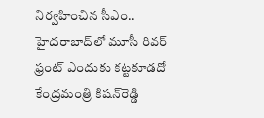నిర్వహించిన సీఎం.. హైదరాబాద్‌లో మూసీ రివర్‌ ఫ్రంట్‌ ఎందుకు కట్టకూడదో కేంద్రమంత్రి కిషన్‌రెడ్డి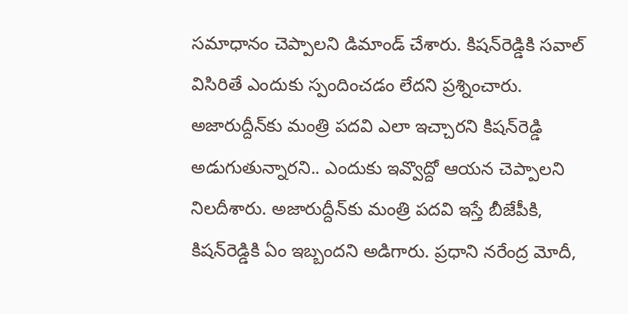సమాధానం చెప్పాలని డిమాండ్ చేశారు. కిషన్‌రెడ్డికి సవాల్‌ విసిరితే ఎందుకు స్పందించడం లేదని ప్రశ్నించారు. అజారుద్దీన్‌కు మంత్రి పదవి ఎలా ఇచ్చారని కిషన్‌రెడ్డి అడుగుతున్నారని.. ఎందుకు ఇవ్వొద్దో ఆయన చెప్పాలని నిలదీశారు. అజారుద్దీన్‌కు మంత్రి పదవి ఇస్తే బీజేపీకి, కిషన్‌రెడ్డికి ఏం ఇబ్బందని అడిగారు. ప్రధాని నరేంద్ర మోదీ,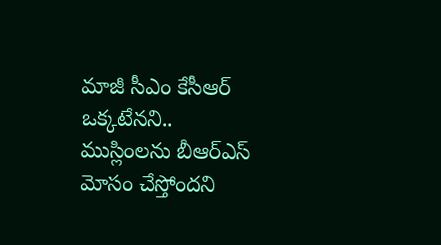మాజీ సీఎం కేసీఆర్‌ ఒక్కటేనని.. ముస్లింలను బీఆర్ఎస్ మోసం చేస్తోందని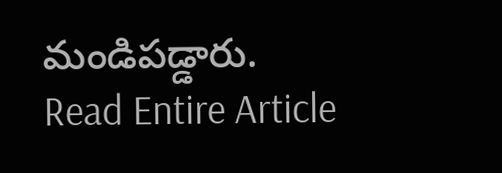మండిపడ్డారు.
Read Entire Article